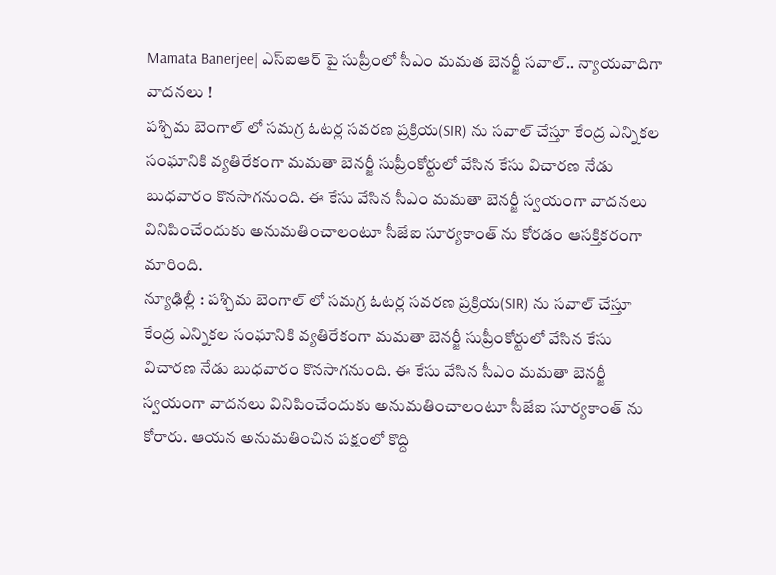Mamata Banerjee| ఎస్ఐఆర్ పై సుప్రీంలో సీఎం మమత బెనర్జీ సవాల్.. న్యాయవాదిగా వాదనలు !
పశ్చిమ బెంగాల్ లో సమగ్ర ఓటర్ల సవరణ ప్రక్రియ(SIR) ను సవాల్ చేస్తూ కేంద్ర ఎన్నికల సంఘానికి వ్యతిరేకంగా మమతా బెనర్జీ సుప్రీంకోర్టులో వేసిన కేసు విచారణ నేడు బుధవారం కొనసాగనుంది. ఈ కేసు వేసిన సీఎం మమతా బెనర్జీ స్వయంగా వాదనలు వినిపించేందుకు అనుమతించాలంటూ సీజేఐ సూర్యకాంత్ ను కోరడం ఆసక్తికరంగా మారింది.
న్యూఢిల్లీ : పశ్చిమ బెంగాల్ లో సమగ్ర ఓటర్ల సవరణ ప్రక్రియ(SIR) ను సవాల్ చేస్తూ కేంద్ర ఎన్నికల సంఘానికి వ్యతిరేకంగా మమతా బెనర్జీ సుప్రీంకోర్టులో వేసిన కేసు విచారణ నేడు బుధవారం కొనసాగనుంది. ఈ కేసు వేసిన సీఎం మమతా బెనర్జీ స్వయంగా వాదనలు వినిపించేందుకు అనుమతించాలంటూ సీజేఐ సూర్యకాంత్ ను కోరారు. ఆయన అనుమతించిన పక్షంలో కొద్ది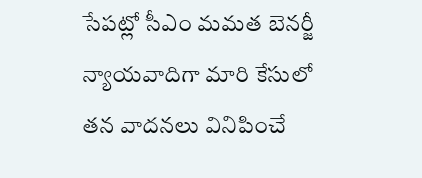సేపట్లో సీఎం మమత బెనర్జీ న్యాయవాదిగా మారి కేసులో తన వాదనలు వినిపించే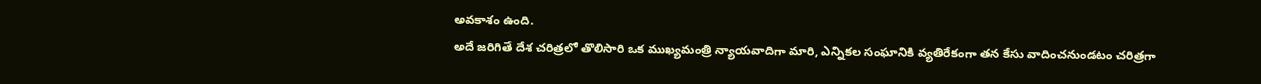అవకాశం ఉంది.
అదే జరిగితే దేశ చరిత్రలో తొలిసారి ఒక ముఖ్యమంత్రి న్యాయవాదిగా మారి, ఎన్నికల సంఘానికి వ్యతిరేకంగా తన కేసు వాదించనుండటం చరిత్రగా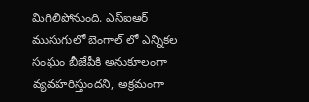మిగిలిపోనుంది. ఎస్ఐఆర్ ముసుగులో బెంగాల్ లో ఎన్నికల సంఘం బీజేపీకి అనుకూలంగా వ్యవహరిస్తుందని, అక్రమంగా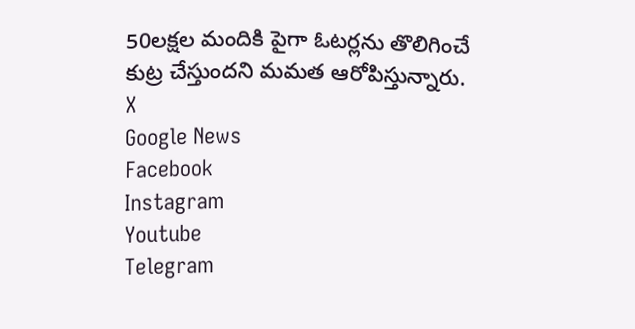50లక్షల మందికి పైగా ఓటర్లను తొలిగించే కుట్ర చేస్తుందని మమత ఆరోపిస్తున్నారు.
X
Google News
Facebook
Instagram
Youtube
Telegram